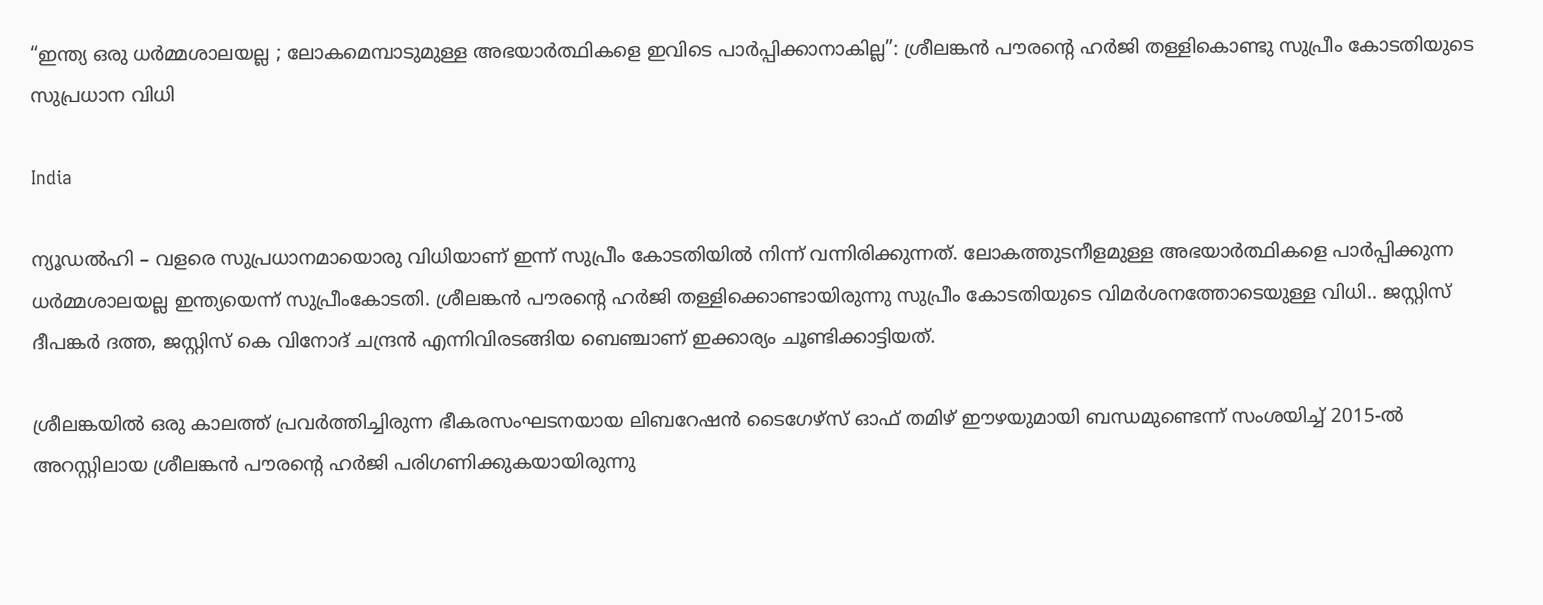“ഇന്ത്യ ഒരു ധർമ്മശാലയല്ല ; ലോകമെമ്പാടുമുള്ള അഭയാർത്ഥികളെ ഇവിടെ പാർപ്പിക്കാനാകില്ല”: ശ്രീലങ്കൻ പൗരന്റെ ഹർജി തള്ളികൊണ്ടു സുപ്രീം കോടതിയുടെ സുപ്രധാന വിധി

India

ന്യൂഡൽഹി – വളരെ സുപ്രധാനമായൊരു വിധിയാണ് ഇന്ന് സുപ്രീം കോടതിയിൽ നിന്ന് വന്നിരിക്കുന്നത്. ലോകത്തുടനീളമുള്ള അഭയാർത്ഥികളെ പാർപ്പിക്കുന്ന ധർമ്മശാലയല്ല ഇന്ത്യയെന്ന് സുപ്രീംകോടതി. ശ്രീലങ്കൻ പൗരന്റെ ഹർജി തള്ളിക്കൊണ്ടായിരുന്നു സുപ്രീം കോടതിയുടെ വിമർശനത്തോടെയുള്ള വിധി.. ജസ്റ്റിസ് ദീപങ്കർ ദത്ത, ജസ്റ്റിസ് കെ വിനോദ് ചന്ദ്രൻ എന്നിവിരടങ്ങിയ ബെഞ്ചാണ് ഇക്കാര്യം ചൂണ്ടിക്കാട്ടിയത്.

ശ്രീലങ്കയിൽ ഒരു കാലത്ത് പ്രവർത്തിച്ചിരുന്ന ഭീകരസംഘടനയായ ലിബറേഷൻ ടൈഗേഴ്സ് ഓഫ് തമിഴ് ഈഴയുമായി ബന്ധമുണ്ടെന്ന് സംശയിച്ച് 2015-ൽ അറസ്റ്റിലായ ശ്രീലങ്കൻ പൗരന്റെ ഹർജി പരിഗണിക്കുകയായിരുന്നു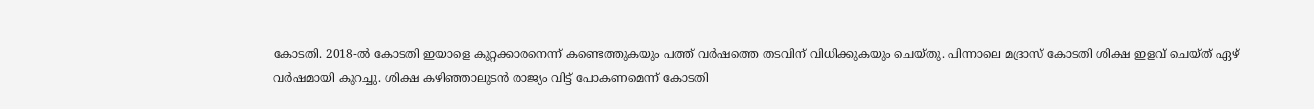കോടതി. 2018-ൽ കോടതി ഇയാളെ കുറ്റക്കാരനെന്ന് കണ്ടെത്തുകയും പത്ത് വർഷത്തെ തടവിന് വിധിക്കുകയും ചെയ്തു. പിന്നാലെ മദ്രാസ് കോടതി ശിക്ഷ ഇളവ് ചെയ്ത് ഏഴ് വർഷമായി കുറച്ചു. ശിക്ഷ കഴിഞ്ഞാലുടൻ രാജ്യം വിട്ട് പോകണമെന്ന് കോടതി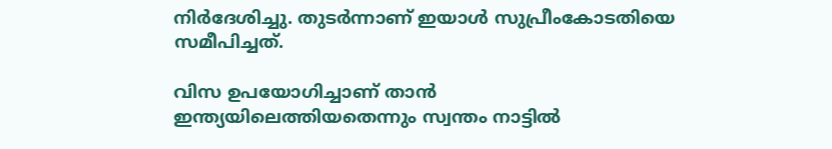നിർദേശിച്ചു. തുടർന്നാണ് ഇയാൾ സുപ്രീംകോടതിയെ സമീപിച്ചത്.

വിസ ഉപയോഗിച്ചാണ് താൻ ഇന്ത്യയിലെത്തിയതെന്നും സ്വന്തം നാട്ടിൽ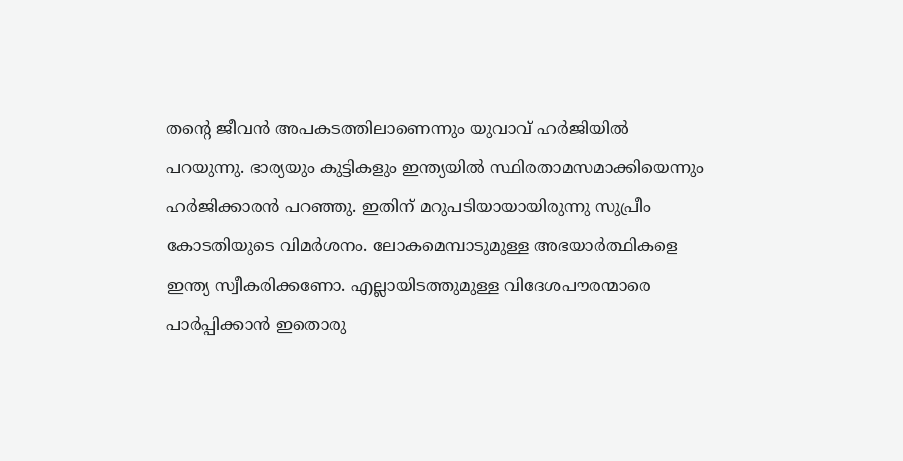തന്റെ ജീവൻ അപകടത്തിലാണെന്നും യുവാവ് ഹർജിയിൽ പറയുന്നു. ഭാര്യയും കുട്ടികളും ഇന്ത്യയിൽ സ്ഥിരതാമസമാക്കിയെന്നും ഹർജിക്കാരൻ പറഞ്ഞു. ഇതിന് മറുപടിയായായിരുന്നു സുപ്രീം കോടതിയുടെ വിമർശനം. ലോകമെമ്പാടുമുള്ള അഭയാർത്ഥികളെ ഇന്ത്യ സ്വീകരിക്കണോ. എല്ലായിടത്തുമുള്ള വിദേശപൗരന്മാരെ പാർപ്പിക്കാൻ ഇതൊരു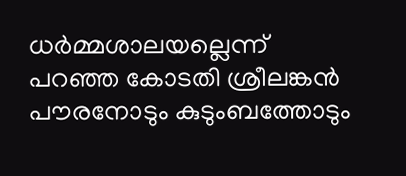ധർമ്മശാലയല്ലെന്ന് പറഞ്ഞ കോടതി ശ്രീലങ്കൻ പൗരനോടും കുടുംബത്തോടും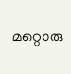മറ്റൊരു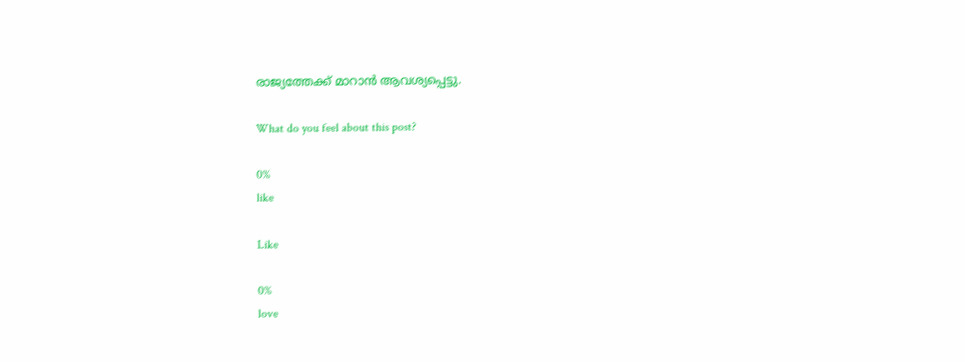രാജ്യത്തേക്ക് മാറാൻ ആവശ്യപ്പെട്ടു.

What do you feel about this post?

0%
like

Like

0%
love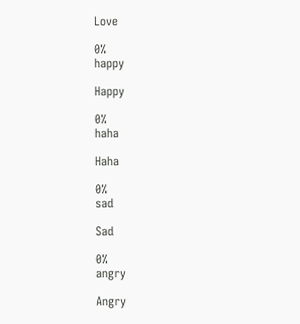Love

0%
happy

Happy

0%
haha

Haha

0%
sad

Sad

0%
angry

Angry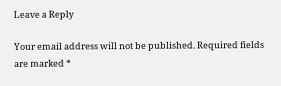Leave a Reply

Your email address will not be published. Required fields are marked *